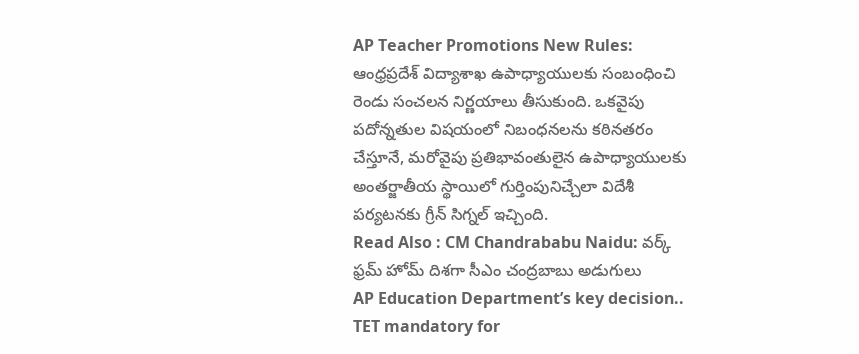AP Teacher Promotions New Rules: ఆంధ్రప్రదేశ్ విద్యాశాఖ ఉపాధ్యాయులకు సంబంధించి రెండు సంచలన నిర్ణయాలు తీసుకుంది. ఒకవైపు పదోన్నతుల విషయంలో నిబంధనలను కఠినతరం చేస్తూనే, మరోవైపు ప్రతిభావంతులైన ఉపాధ్యాయులకు అంతర్జాతీయ స్థాయిలో గుర్తింపునిచ్చేలా విదేశీ పర్యటనకు గ్రీన్ సిగ్నల్ ఇచ్చింది.
Read Also : CM Chandrababu Naidu: వర్క్ ఫ్రమ్ హోమ్ దిశగా సీఎం చంద్రబాబు అడుగులు
AP Education Department’s key decision.. TET mandatory for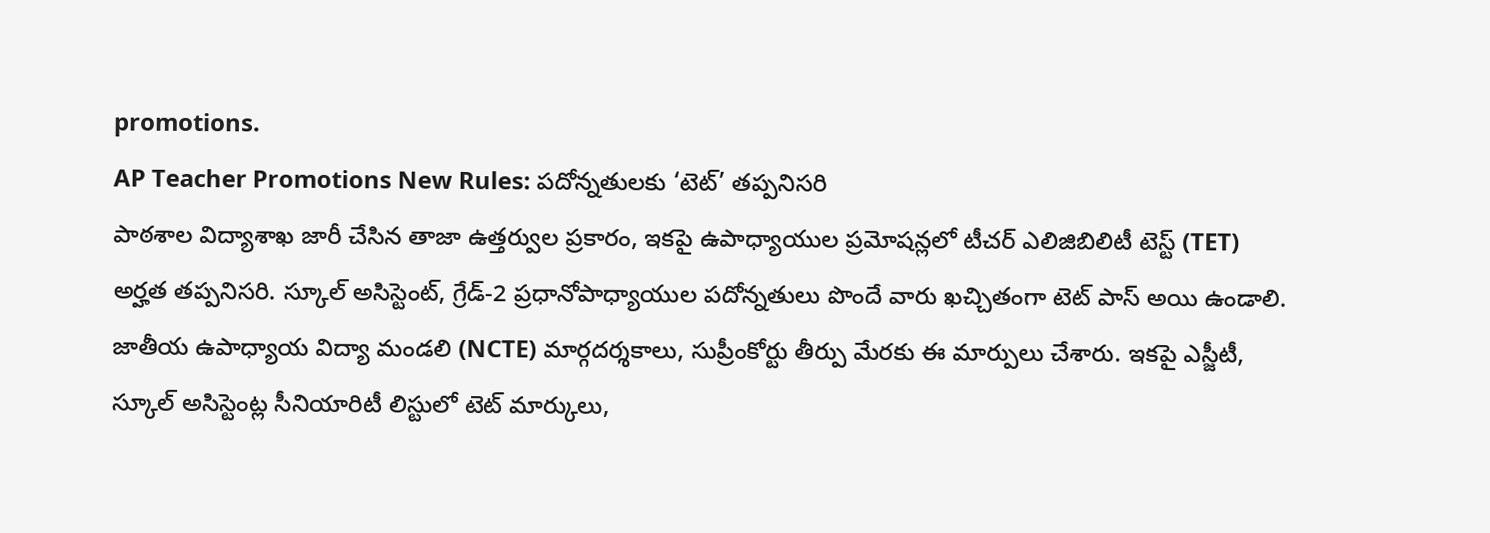promotions.
AP Teacher Promotions New Rules: పదోన్నతులకు ‘టెట్’ తప్పనిసరి
పాఠశాల విద్యాశాఖ జారీ చేసిన తాజా ఉత్తర్వుల ప్రకారం, ఇకపై ఉపాధ్యాయుల ప్రమోషన్లలో టీచర్ ఎలిజిబిలిటీ టెస్ట్ (TET) అర్హత తప్పనిసరి. స్కూల్ అసిస్టెంట్, గ్రేడ్-2 ప్రధానోపాధ్యాయుల పదోన్నతులు పొందే వారు ఖచ్చితంగా టెట్ పాస్ అయి ఉండాలి. జాతీయ ఉపాధ్యాయ విద్యా మండలి (NCTE) మార్గదర్శకాలు, సుప్రీంకోర్టు తీర్పు మేరకు ఈ మార్పులు చేశారు. ఇకపై ఎస్జీటీ, స్కూల్ అసిస్టెంట్ల సీనియారిటీ లిస్టులో టెట్ మార్కులు,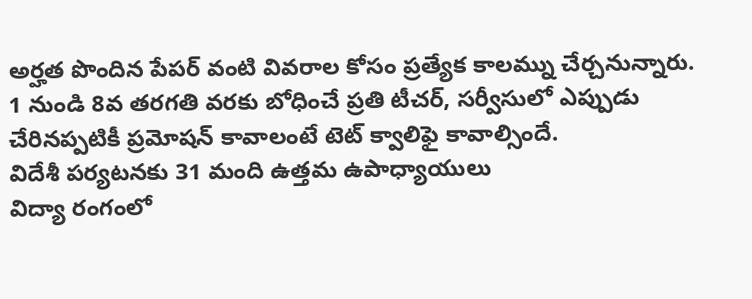అర్హత పొందిన పేపర్ వంటి వివరాల కోసం ప్రత్యేక కాలమ్ను చేర్చనున్నారు. 1 నుండి 8వ తరగతి వరకు బోధించే ప్రతి టీచర్, సర్వీసులో ఎప్పుడు చేరినప్పటికీ ప్రమోషన్ కావాలంటే టెట్ క్వాలిఫై కావాల్సిందే.
విదేశీ పర్యటనకు 31 మంది ఉత్తమ ఉపాధ్యాయులు
విద్యా రంగంలో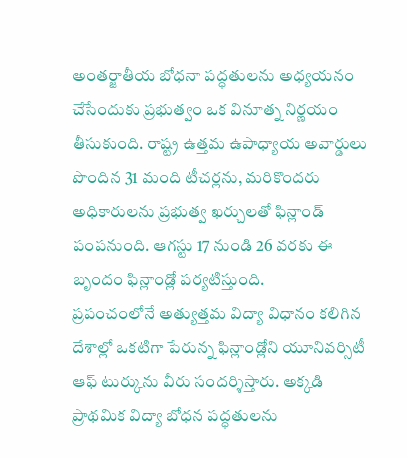అంతర్జాతీయ బోధనా పద్ధతులను అధ్యయనం చేసేందుకు ప్రభుత్వం ఒక వినూత్న నిర్ణయం తీసుకుంది. రాష్ట్ర ఉత్తమ ఉపాధ్యాయ అవార్డులు పొందిన 31 మంది టీచర్లను, మరికొందరు అధికారులను ప్రభుత్వ ఖర్చులతో ఫిన్లాండ్ పంపనుంది. ఆగస్టు 17 నుండి 26 వరకు ఈ బృందం ఫిన్లాండ్లో పర్యటిస్తుంది.
ప్రపంచంలోనే అత్యుత్తమ విద్యా విధానం కలిగిన దేశాల్లో ఒకటిగా పేరున్న ఫిన్లాండ్లోని యూనివర్సిటీ ఆఫ్ టుర్కును వీరు సందర్శిస్తారు. అక్కడి ప్రాథమిక విద్యా బోధన పద్ధతులను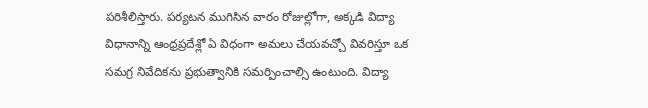పరిశీలిస్తారు. పర్యటన ముగిసిన వారం రోజుల్లోగా, అక్కడి విద్యా విధానాన్ని ఆంధ్రప్రదేశ్లో ఏ విధంగా అమలు చేయవచ్చో వివరిస్తూ ఒక సమగ్ర నివేదికను ప్రభుత్వానికి సమర్పించాల్సి ఉంటుంది. విద్యా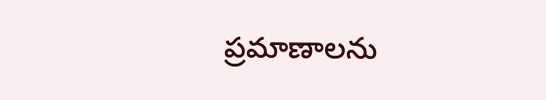ప్రమాణాలను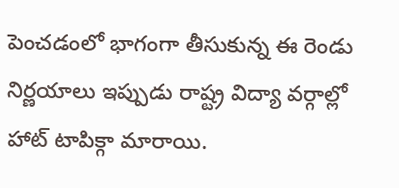పెంచడంలో భాగంగా తీసుకున్న ఈ రెండు నిర్ణయాలు ఇప్పుడు రాష్ట్ర విద్యా వర్గాల్లో హాట్ టాపిక్గా మారాయి.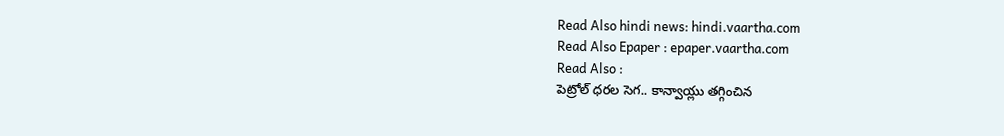Read Also hindi news: hindi.vaartha.com
Read Also Epaper : epaper.vaartha.com
Read Also :
పెట్రోల్ ధరల సెగ.. కాన్వాయ్లు తగ్గించిన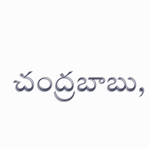చంద్రబాబు,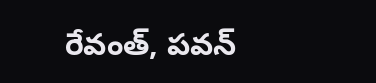రేవంత్, పవన్